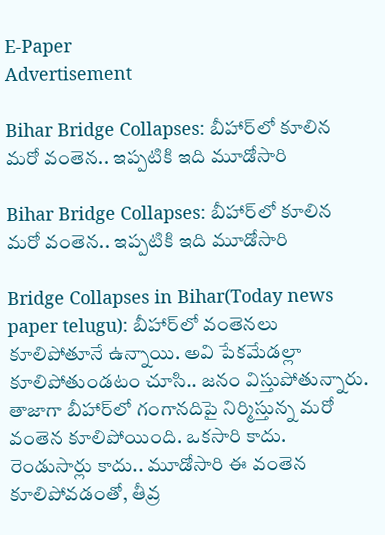E-Paper
Advertisement

Bihar Bridge Collapses: బీహార్‌లో కూలిన మరో వంతెన.. ఇప్పటికి ఇది మూడోసారి

Bihar Bridge Collapses: బీహార్‌లో కూలిన మరో వంతెన.. ఇప్పటికి ఇది మూడోసారి

Bridge Collapses in Bihar(Today news paper telugu): బీహార్‌లో వంతెనలు కూలిపోతూనే ఉన్నాయి. అవి పేకమేడల్లా కూలిపోతుండటం చూసి.. జనం విస్తుపోతున్నారు. తాజాగా బీహార్‌లో గంగానదిపై నిర్మిస్తున్న మరో వంతెన కూలిపోయింది. ఒకసారి కాదు. రెండుసార్లు కాదు.. మూడోసారి ఈ వంతెన కూలిపోవడంతో, తీవ్ర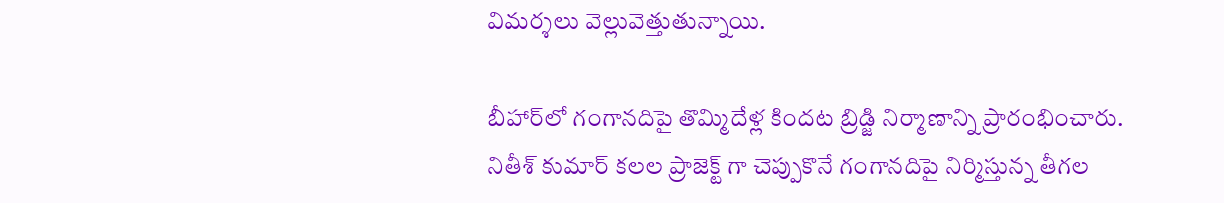విమర్శలు వెల్లువెత్తుతున్నాయి.

బీహార్‌లో గంగానదిపై తొమ్మిదేళ్ల కిందట బ్రిడ్జి నిర్మాణాన్ని ప్రారంభించారు. నితీశ్ కుమార్ కలల ప్రాజెక్ట్ గా చెప్పుకొనే గంగానదిపై నిర్మిస్తున్న తీగల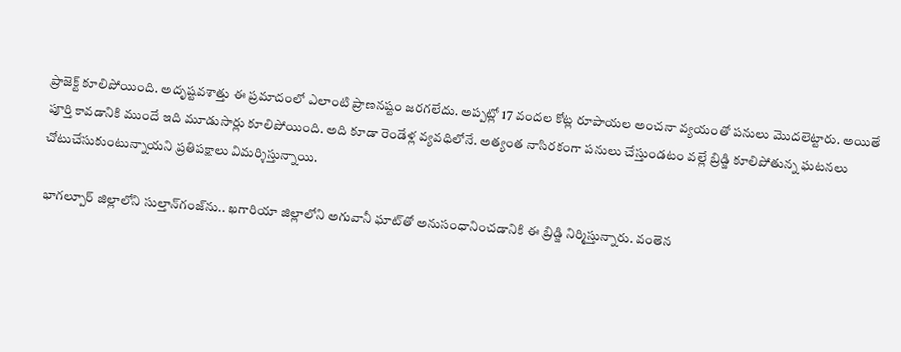ప్రాజెక్ట్ కూలిపోయింది. అదృష్టవశాత్తు ఈ ప్రమాదంలో ఎలాంటి ప్రాణనష్టం జరగలేదు. అప్పట్లో 17 వందల కోట్ల రూపాయల అంచనా వ్యయంతో పనులు మొదలెట్టారు. అయితే పూర్తి కావడానికి ముందే ఇది మూడుసార్లు కూలిపోయింది. అది కూడా రెండేళ్ల వ్యవధిలోనే. అత్యంత నాసిరకంగా పనులు చేస్తుండటం వల్లే బ్రిడ్జి కూలిపోతున్న ఘటనలు చోటుచేసుకుంటున్నాయని ప్రతిపక్షాలు విమర్శిస్తున్నాయి.

భాగల్పూర్ జిల్లాలోని సుల్తాన్‌గంజ్‌ను.. ఖగారియా జిల్లాలోని అగువానీ ఘాట్‌తో అనుసంధానించడానికి ఈ బ్రిడ్జి నిర్మిస్తున్నారు. వంతెన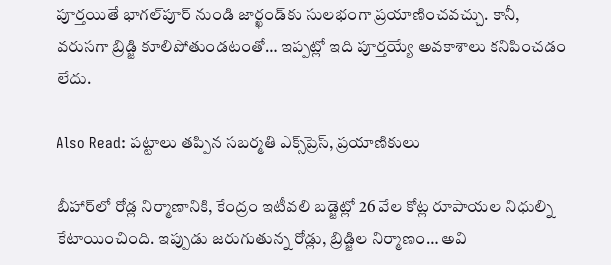పూర్తయితే భాగల్‌పూర్ నుండి జార్ఖండ్‌కు సులభంగా ప్రయాణించవచ్చు. కానీ, వరుసగా బ్రిడ్జి కూలిపోతుండటంతో… ఇప్పట్లో ఇది పూర్తయ్యే అవకాశాలు కనిపించడం లేదు.

Also Read: పట్టాలు తప్పిన సబర్మతి ఎక్స్‌ప్రెస్, ప్రయాణికులు

బీహార్‌లో రోడ్ల నిర్మాణానికి, కేంద్రం ఇటీవలి బడ్జెట్లో 26 వేల కోట్ల రూపాయల నిధుల్ని కేటాయించింది. ఇప్పుడు జరుగుతున్న రోడ్లు, బ్రిడ్జిల నిర్మాణం… అవి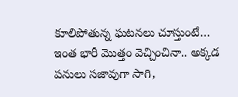కూలిపోతున్న ఘటనలు చూస్తుంటే… ఇంత భారీ మొత్తం వెచ్చించినా.. అక్కడ పనులు సజావుగా సాగి,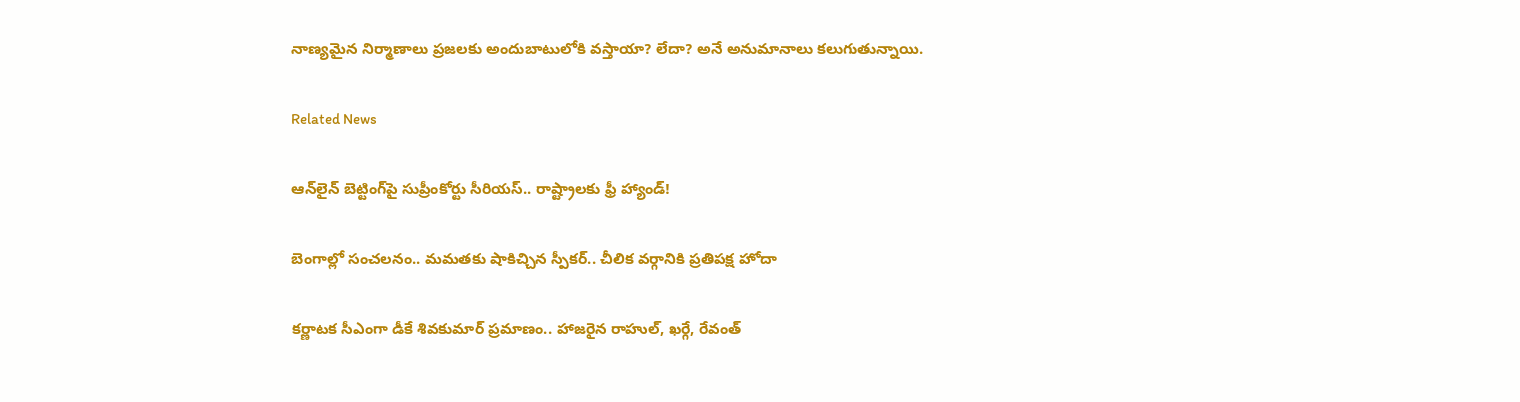నాణ్యమైన నిర్మాణాలు ప్రజలకు అందుబాటులోకి వస్తాయా? లేదా? అనే అనుమానాలు కలుగుతున్నాయి.

Related News

ఆన్‌లైన్ బెట్టింగ్‌పై సుప్రీంకోర్టు సీరియస్.. రాష్ట్రాలకు ఫ్రీ హ్యాండ్!

బెంగాల్లో సంచలనం.. మమతకు షాకిచ్చిన స్పీకర్.. చీలిక వర్గానికి ప్రతిపక్ష హోదా

కర్ణాటక సీఎంగా డీకే శివకుమార్‌ ప్రమాణం.. హాజరైన రాహుల్, ఖర్గే, రేవంత్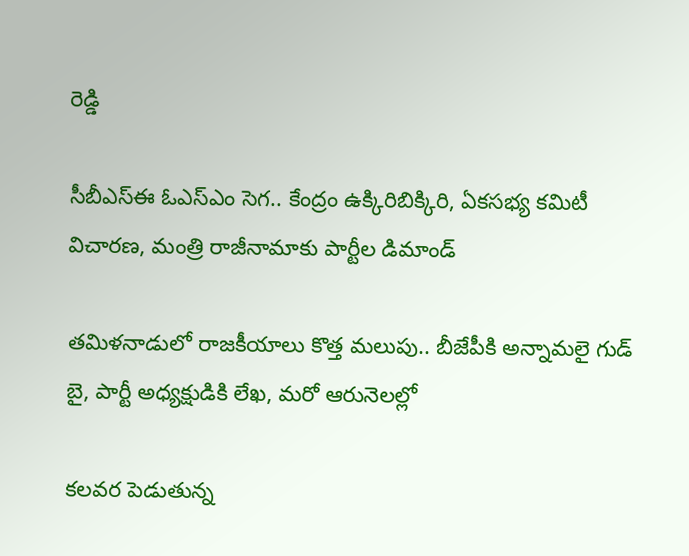రెడ్డి

సీబీఎస్ఈ ఓఎస్ఎం సెగ.. కేంద్రం ఉక్కిరిబిక్కిరి, ఏకసభ్య కమిటీ విచారణ, మంత్రి రాజీనామాకు పార్టీల డిమాండ్

తమిళనాడులో రాజకీయాలు కొత్త మలుపు.. బీజేపీకి అన్నామలై గుడ్ బై, పార్టీ అధ్యక్షుడికి లేఖ, మరో ఆరునెలల్లో

కలవర పెడుతున్న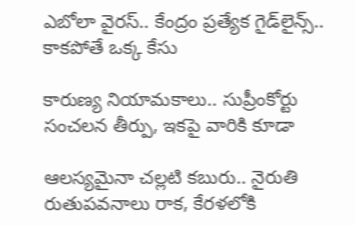ఎబోలా వైరస్.. కేంద్రం ప్రత్యేక గైడ్‌లైన్స్.. కాకపోతే ఒక్క కేసు

కారుణ్య నియామకాలు.. సుప్రీంకోర్టు సంచలన తీర్పు, ఇకపై వారికి కూడా

ఆలస్యమైనా చల్లటి కబురు.. నైరుతి రుతుపవనాలు రాక, కేరళలోకి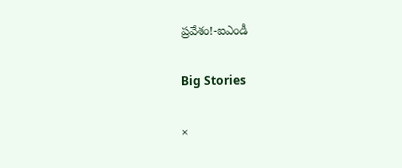ప్రవేశం!-ఐఎండీ

Big Stories

×